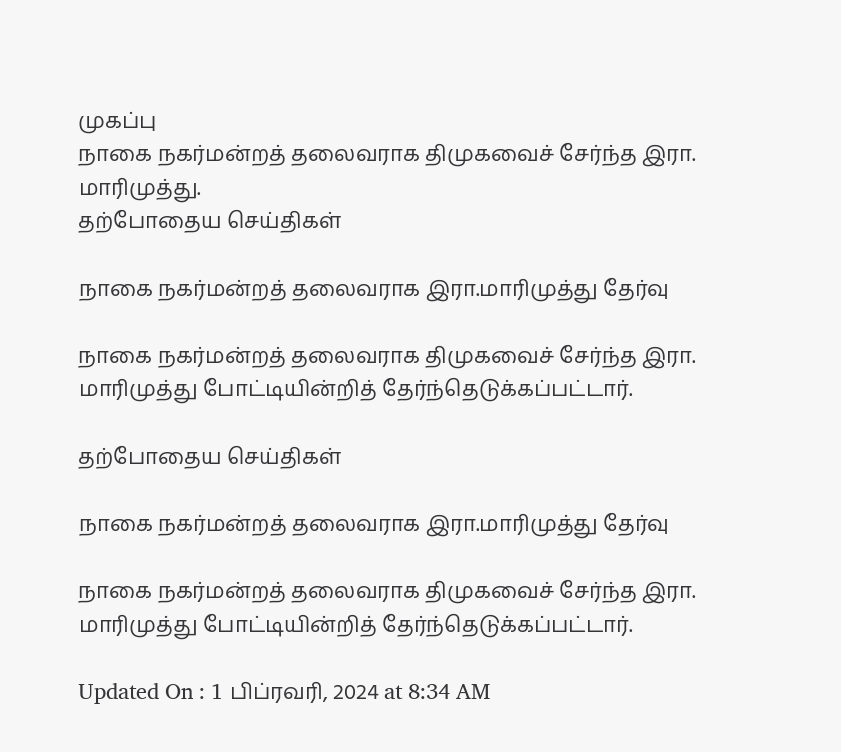முகப்பு
நாகை நகர்மன்றத் தலைவராக திமுகவைச் சேர்ந்த இரா. மாரிமுத்து.
தற்போதைய செய்திகள்

நாகை நகர்மன்றத் தலைவராக இரா.மாரிமுத்து தேர்வு

நாகை நகர்மன்றத் தலைவராக திமுகவைச் சேர்ந்த இரா. மாரிமுத்து போட்டியின்றித் தேர்ந்தெடுக்கப்பட்டார்.

தற்போதைய செய்திகள்

நாகை நகர்மன்றத் தலைவராக இரா.மாரிமுத்து தேர்வு

நாகை நகர்மன்றத் தலைவராக திமுகவைச் சேர்ந்த இரா. மாரிமுத்து போட்டியின்றித் தேர்ந்தெடுக்கப்பட்டார்.

Updated On : 1 பிப்ரவரி, 2024 at 8:34 AM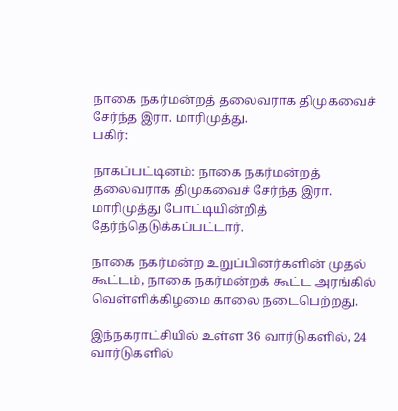நாகை நகர்மன்றத் தலைவராக திமுகவைச் சேர்ந்த இரா. மாரிமுத்து.
பகிர்:

நாகப்பட்டினம்: நாகை நகர்மன்றத் தலைவராக திமுகவைச் சேர்ந்த இரா. மாரிமுத்து போட்டியின்றித் தேர்ந்தெடுக்கப்பட்டார்.

நாகை நகர்மன்ற உறுப்பினர்களின் முதல் கூட்டம், நாகை நகர்மன்றக் கூட்ட அரங்கில் வெள்ளிக்கிழமை காலை நடைபெற்றது.

இந்நகராட்சியில் உள்ள 36 வார்டுகளில், 24 வார்டுகளில்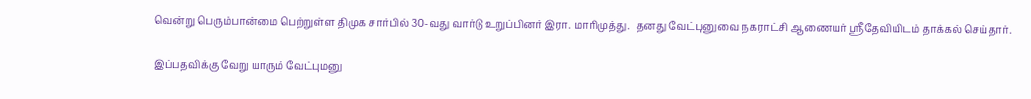வென்று பெரும்பான்மை பெற்றுள்ள திமுக சார்பில் 30-வது வார்டு உறுப்பினர் இரா. மாரிமுத்து.  தனது வேட்புனுவை நகராட்சி ஆணையர் ஸ்ரீதேவியிடம் தாக்கல் செய்தார்.

இப்பதவிக்கு வேறு யாரும் வேட்புமனு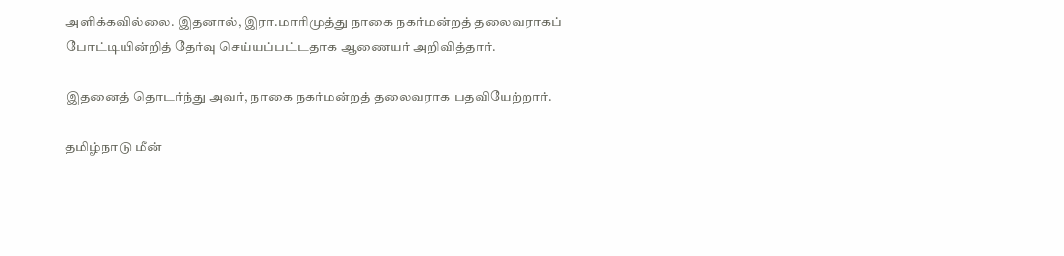அளிக்கவில்லை. இதனால், இரா.மாரிமுத்து நாகை நகர்மன்றத் தலைவராகப் போட்டியின்றித் தேர்வு செய்யப்பட்டதாக ஆணையர் அறிவித்தார்.

இதனைத் தொடர்ந்து அவர், நாகை நகர்மன்றத் தலைவராக பதவியேற்றார்.

தமிழ்நாடு மீன்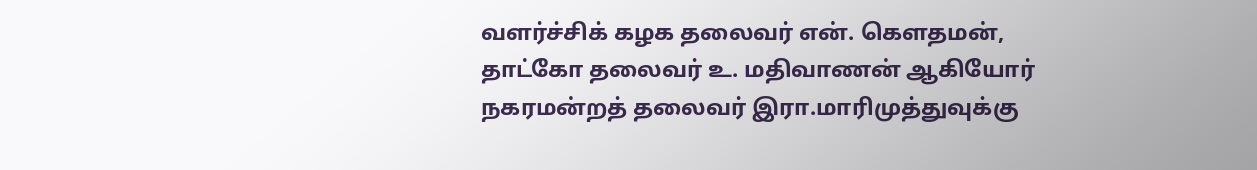வளர்ச்சிக் கழக தலைவர் என். கௌதமன், தாட்கோ தலைவர் உ. மதிவாணன் ஆகியோர் நகரமன்றத் தலைவர் இரா.மாரிமுத்துவுக்கு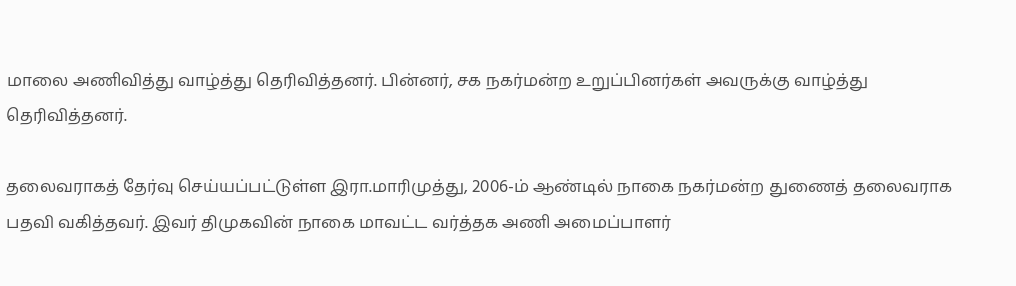மாலை அணிவித்து வாழ்த்து தெரிவித்தனர். பின்னர், சக நகர்மன்ற உறுப்பினர்கள் அவருக்கு வாழ்த்து தெரிவித்தனர்.

தலைவராகத் தேர்வு செய்யப்பட்டுள்ள இரா.மாரிமுத்து, 2006-ம் ஆண்டில் நாகை நகர்மன்ற துணைத் தலைவராக பதவி வகித்தவர். இவர் திமுகவின் நாகை மாவட்ட வர்த்தக அணி அமைப்பாளர்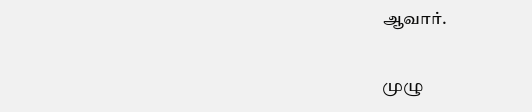ஆவார்.

முழு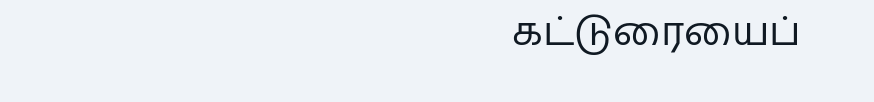கட்டுரையைப்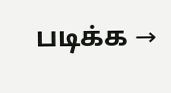படிக்க →